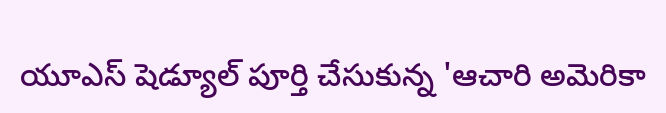యూఎస్ షెడ్యూల్ పూర్తి చేసుకున్న 'ఆచారి అమెరికా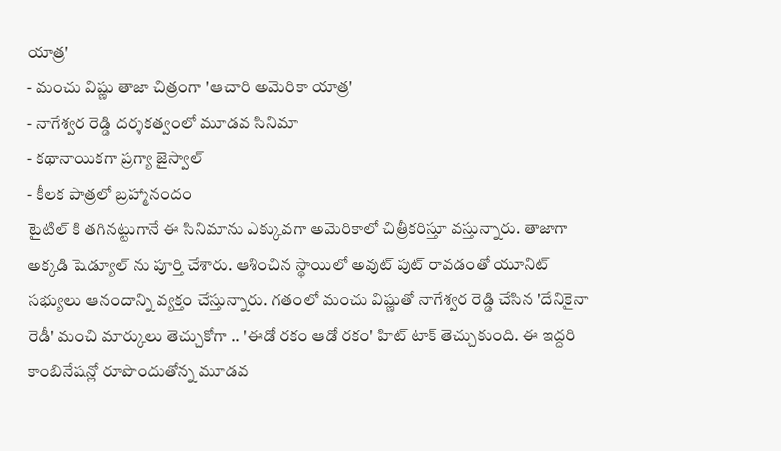యాత్ర'
- మంచు విష్ణు తాజా చిత్రంగా 'ఆచారి అమెరికా యాత్ర'
- నాగేశ్వర రెడ్డి దర్శకత్వంలో మూడవ సినిమా
- కథానాయికగా ప్రగ్యా జైస్వాల్
- కీలక పాత్రలో బ్రహ్మానందం
టైటిల్ కి తగినట్టుగానే ఈ సినిమాను ఎక్కువగా అమెరికాలో చిత్రీకరిస్తూ వస్తున్నారు. తాజాగా అక్కడి షెడ్యూల్ ను పూర్తి చేశారు. ఆశించిన స్థాయిలో అవుట్ పుట్ రావడంతో యూనిట్ సభ్యులు ఆనందాన్ని వ్యక్తం చేస్తున్నారు. గతంలో మంచు విష్ణుతో నాగేశ్వర రెడ్డి చేసిన 'దేనికైనా రెడీ' మంచి మార్కులు తెచ్చుకోగా .. 'ఈడో రకం ఆడో రకం' హిట్ టాక్ తెచ్చుకుంది. ఈ ఇద్దరి కాంబినేషన్లో రూపొందుతోన్న మూడవ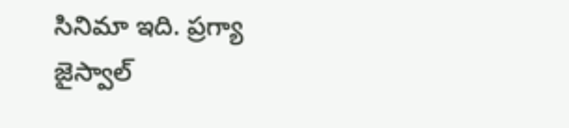సినిమా ఇది. ప్రగ్యా జైస్వాల్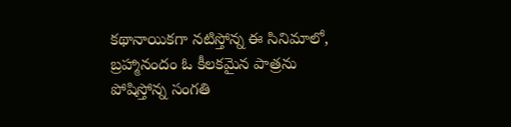కథానాయికగా నటిస్తోన్న ఈ సినిమాలో, బ్రహ్మానందం ఓ కీలకమైన పాత్రను పోషిస్తోన్న సంగతి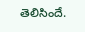తెలిసిందే.